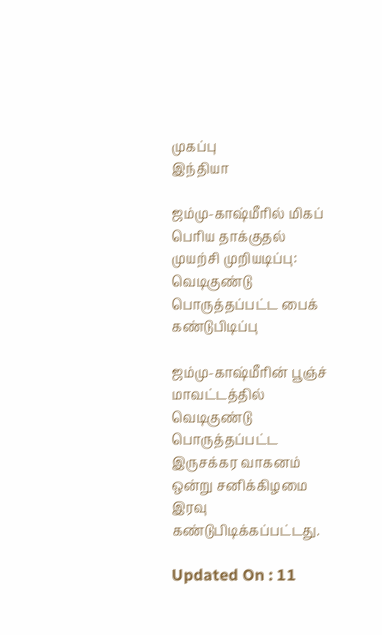முகப்பு
இந்தியா

ஜம்மு-காஷ்மீரில் மிகப் பெரிய தாக்குதல் முயற்சி முறியடிப்பு: வெடிகுண்டு பொருத்தப்பட்ட பைக் கண்டுபிடிப்பு

ஜம்மு-காஷ்மீரின் பூஞ்ச் மாவட்டத்தில் வெடிகுண்டு பொருத்தப்பட்ட இருசக்கர வாகனம் ஒன்று சனிக்கிழமை இரவு கண்டுபிடிக்கப்பட்டது.

Updated On : 11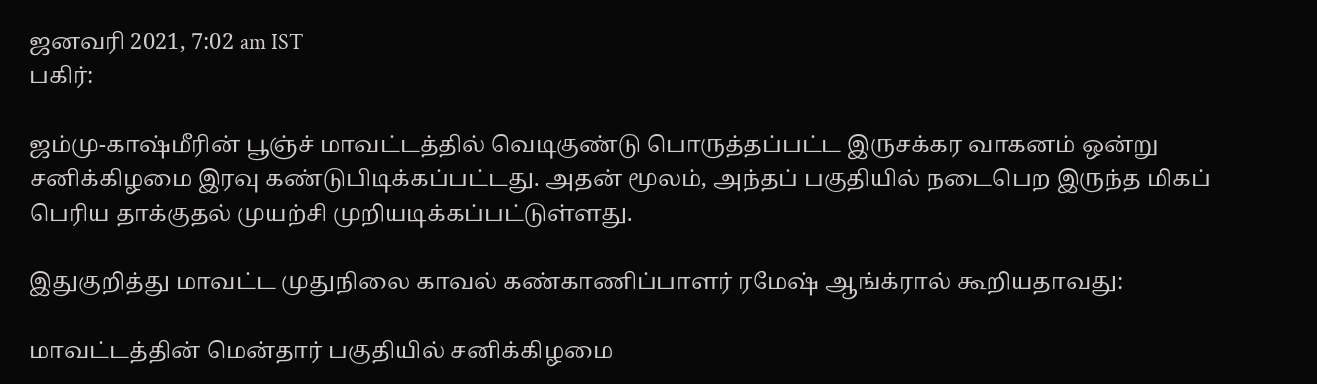ஜனவரி 2021, 7:02 am IST
பகிர்:

ஜம்மு-காஷ்மீரின் பூஞ்ச் மாவட்டத்தில் வெடிகுண்டு பொருத்தப்பட்ட இருசக்கர வாகனம் ஒன்று சனிக்கிழமை இரவு கண்டுபிடிக்கப்பட்டது. அதன் மூலம், அந்தப் பகுதியில் நடைபெற இருந்த மிகப் பெரிய தாக்குதல் முயற்சி முறியடிக்கப்பட்டுள்ளது.

இதுகுறித்து மாவட்ட முதுநிலை காவல் கண்காணிப்பாளர் ரமேஷ் ஆங்க்ரால் கூறியதாவது:

மாவட்டத்தின் மென்தார் பகுதியில் சனிக்கிழமை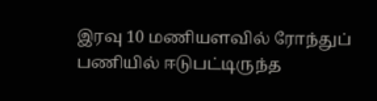இரவு 10 மணியளவில் ரோந்துப் பணியில் ஈடுபட்டிருந்த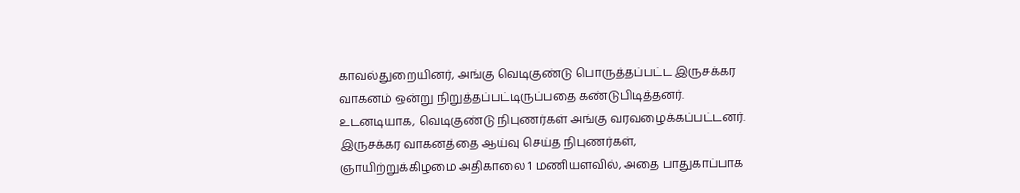காவல்துறையினர், அங்கு வெடிகுண்டு பொருத்தப்பட்ட இருசக்கர வாகனம் ஒன்று நிறுத்தப்பட்டிருப்பதை கண்டுபிடித்தனர். உடனடியாக, வெடிகுண்டு நிபுணர்கள் அங்கு வரவழைக்கப்பட்டனர். இருசக்கர வாகனத்தை ஆய்வு செய்த நிபுணர்கள், ஞாயிற்றுக்கிழமை அதிகாலை 1 மணியளவில், அதை பாதுகாப்பாக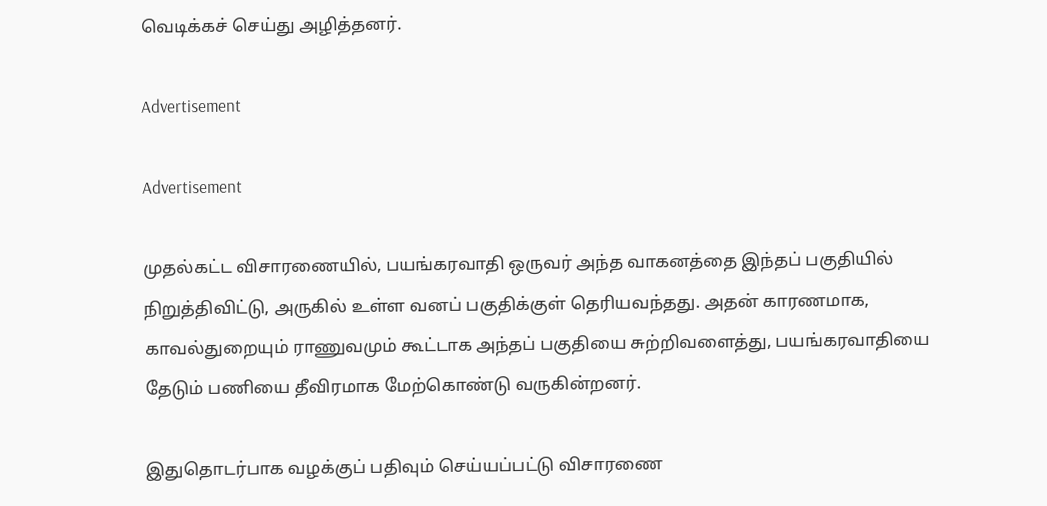வெடிக்கச் செய்து அழித்தனர்.

Advertisement

Advertisement

முதல்கட்ட விசாரணையில், பயங்கரவாதி ஒருவர் அந்த வாகனத்தை இந்தப் பகுதியில் நிறுத்திவிட்டு, அருகில் உள்ள வனப் பகுதிக்குள் தெரியவந்தது. அதன் காரணமாக, காவல்துறையும் ராணுவமும் கூட்டாக அந்தப் பகுதியை சுற்றிவளைத்து, பயங்கரவாதியை தேடும் பணியை தீவிரமாக மேற்கொண்டு வருகின்றனர்.

இதுதொடர்பாக வழக்குப் பதிவும் செய்யப்பட்டு விசாரணை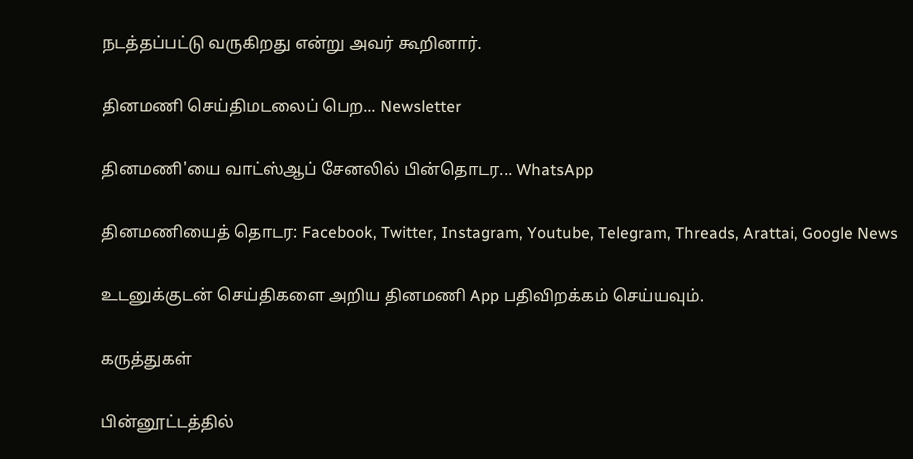நடத்தப்பட்டு வருகிறது என்று அவர் கூறினார்.

தினமணி செய்திமடலைப் பெற... Newsletter

தினமணி'யை வாட்ஸ்ஆப் சேனலில் பின்தொடர... WhatsApp

தினமணியைத் தொடர: Facebook, Twitter, Instagram, Youtube, Telegram, Threads, Arattai, Google News

உடனுக்குடன் செய்திகளை அறிய தினமணி App பதிவிறக்கம் செய்யவும்.

கருத்துகள்

பின்னூட்டத்தில்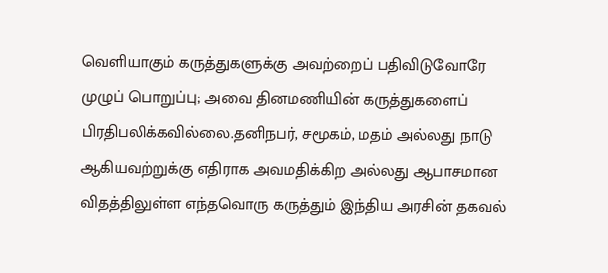வெளியாகும் கருத்துகளுக்கு அவற்றைப் பதிவிடுவோரே முழுப் பொறுப்பு; அவை தினமணியின் கருத்துகளைப் பிரதிபலிக்கவில்லை.தனிநபர், சமூகம், மதம் அல்லது நாடு ஆகியவற்றுக்கு எதிராக அவமதிக்கிற அல்லது ஆபாசமான விதத்திலுள்ள எந்தவொரு கருத்தும் இந்திய அரசின் தகவல்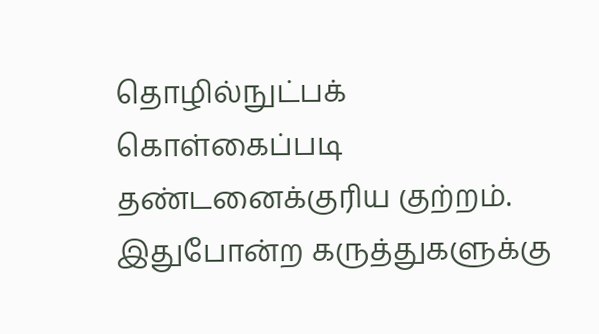தொழில்நுட்பக் கொள்கைப்படி தண்டனைக்குரிய குற்றம். இதுபோன்ற கருத்துகளுக்கு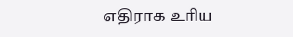எதிராக உரிய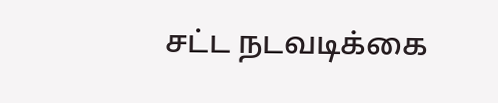சட்ட நடவடிக்கை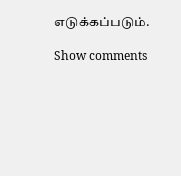எடுக்கப்படும்.

Show comments